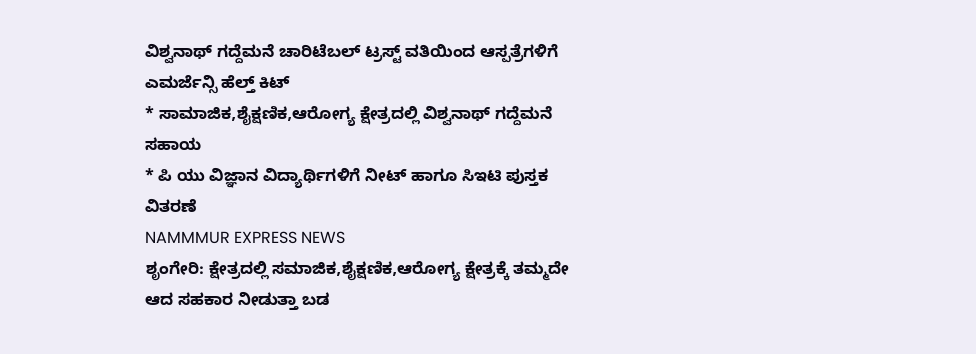ವಿಶ್ವನಾಥ್ ಗದ್ದೆಮನೆ ಚಾರಿಟೆಬಲ್ ಟ್ರಸ್ಟ್ ವತಿಯಿಂದ ಆಸ್ಪತ್ರೆಗಳಿಗೆ ಎಮರ್ಜೆನ್ಸಿ ಹೆಲ್ತ್ ಕಿಟ್
* ಸಾಮಾಜಿಕ,ಶೈಕ್ಷಣಿಕ,ಆರೋಗ್ಯ ಕ್ಷೇತ್ರದಲ್ಲಿ ವಿಶ್ವನಾಥ್ ಗದ್ದೆಮನೆ ಸಹಾಯ
* ಪಿ ಯು ವಿಜ್ಞಾನ ವಿದ್ಯಾರ್ಥಿಗಳಿಗೆ ನೀಟ್ ಹಾಗೂ ಸಿಇಟಿ ಪುಸ್ತಕ ವಿತರಣೆ
NAMMMUR EXPRESS NEWS
ಶೃಂಗೇರಿ: ಕ್ಷೇತ್ರದಲ್ಲಿ ಸಮಾಜಿಕ,ಶೈಕ್ಷಣಿಕ,ಆರೋಗ್ಯ ಕ್ಷೇತ್ರಕ್ಕೆ ತಮ್ಮದೇ ಆದ ಸಹಕಾರ ನೀಡುತ್ತಾ ಬಡ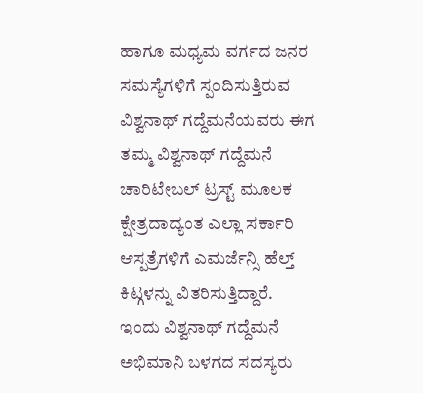ಹಾಗೂ ಮಧ್ಯಮ ವರ್ಗದ ಜನರ ಸಮಸ್ಯೆಗಳಿಗೆ ಸ್ಪಂದಿಸುತ್ತಿರುವ ವಿಶ್ವನಾಥ್ ಗದ್ದೆಮನೆಯವರು ಈಗ ತಮ್ಮ ವಿಶ್ವನಾಥ್ ಗದ್ದೆಮನೆ ಚಾರಿಟೇಬಲ್ ಟ್ರಸ್ಟ್ ಮೂಲಕ ಕ್ಷೇತ್ರದಾದ್ಯಂತ ಎಲ್ಲಾ ಸರ್ಕಾರಿ ಆಸ್ಪತ್ರೆಗಳಿಗೆ ಎಮರ್ಜೆನ್ಸಿ ಹೆಲ್ತ್ ಕಿಟ್ಗಳನ್ನು ವಿತರಿಸುತ್ತಿದ್ದಾರೆ.
ಇಂದು ವಿಶ್ವನಾಥ್ ಗದ್ದೆಮನೆ ಅಭಿಮಾನಿ ಬಳಗದ ಸದಸ್ಯರು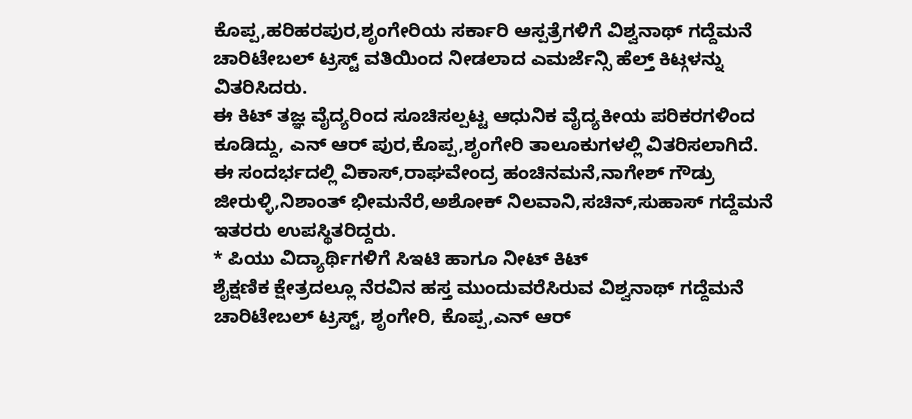ಕೊಪ್ಪ,ಹರಿಹರಪುರ,ಶೃಂಗೇರಿಯ ಸರ್ಕಾರಿ ಆಸ್ಪತ್ರೆಗಳಿಗೆ ವಿಶ್ವನಾಥ್ ಗದ್ದೆಮನೆ ಚಾರಿಟೇಬಲ್ ಟ್ರಸ್ಟ್ ವತಿಯಿಂದ ನೀಡಲಾದ ಎಮರ್ಜೆನ್ಸಿ ಹೆಲ್ತ್ ಕಿಟ್ಗಳನ್ನು ವಿತರಿಸಿದರು.
ಈ ಕಿಟ್ ತಜ್ಞ ವೈದ್ಯರಿಂದ ಸೂಚಿಸಲ್ಪಟ್ಟ ಆಧುನಿಕ ವೈದ್ಯಕೀಯ ಪರಿಕರಗಳಿಂದ ಕೂಡಿದ್ದು, ಎನ್ ಆರ್ ಪುರ,ಕೊಪ್ಪ,ಶೃಂಗೇರಿ ತಾಲೂಕುಗಳಲ್ಲಿ ವಿತರಿಸಲಾಗಿದೆ.
ಈ ಸಂದರ್ಭದಲ್ಲಿ ವಿಕಾಸ್,ರಾಘವೇಂದ್ರ ಹಂಚಿನಮನೆ,ನಾಗೇಶ್ ಗೌಡ್ರು ಜೀರುಳ್ಳಿ,ನಿಶಾಂತ್ ಭೀಮನೆರೆ,ಅಶೋಕ್ ನಿಲವಾನಿ,ಸಚಿನ್,ಸುಹಾಸ್ ಗದ್ದೆಮನೆ ಇತರರು ಉಪಸ್ಥಿತರಿದ್ದರು.
* ಪಿಯು ವಿದ್ಯಾರ್ಥಿಗಳಿಗೆ ಸಿಇಟಿ ಹಾಗೂ ನೀಟ್ ಕಿಟ್
ಶೈಕ್ಷಣಿಕ ಕ್ಷೇತ್ರದಲ್ಲೂ ನೆರವಿನ ಹಸ್ತ ಮುಂದುವರೆಸಿರುವ ವಿಶ್ವನಾಥ್ ಗದ್ದೆಮನೆ ಚಾರಿಟೇಬಲ್ ಟ್ರಸ್ಟ್, ಶೃಂಗೇರಿ, ಕೊಪ್ಪ,ಎನ್ ಆರ್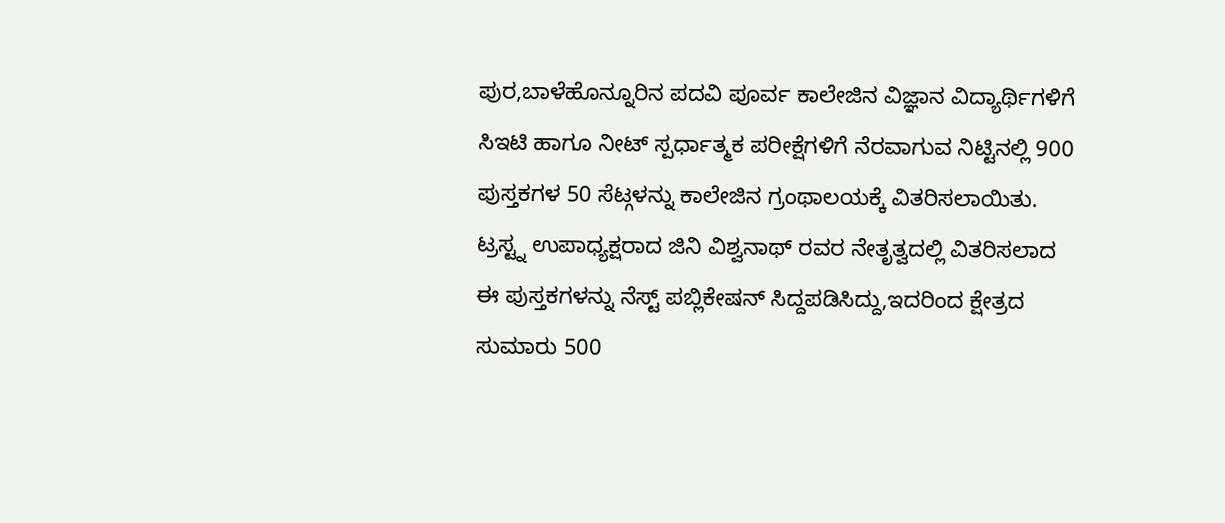ಪುರ,ಬಾಳೆಹೊನ್ನೂರಿನ ಪದವಿ ಪೂರ್ವ ಕಾಲೇಜಿನ ವಿಜ್ಞಾನ ವಿದ್ಯಾರ್ಥಿಗಳಿಗೆ ಸಿಇಟಿ ಹಾಗೂ ನೀಟ್ ಸ್ಪರ್ಧಾತ್ಮಕ ಪರೀಕ್ಷೆಗಳಿಗೆ ನೆರವಾಗುವ ನಿಟ್ಟಿನಲ್ಲಿ 900 ಪುಸ್ತಕಗಳ 50 ಸೆಟ್ಗಳನ್ನು ಕಾಲೇಜಿನ ಗ್ರಂಥಾಲಯಕ್ಕೆ ವಿತರಿಸಲಾಯಿತು. ಟ್ರಸ್ಟ್ನ ಉಪಾಧ್ಯಕ್ಷರಾದ ಜಿನಿ ವಿಶ್ವನಾಥ್ ರವರ ನೇತೃತ್ವದಲ್ಲಿ ವಿತರಿಸಲಾದ ಈ ಪುಸ್ತಕಗಳನ್ನು ನೆಸ್ಟ್ ಪಬ್ಲಿಕೇಷನ್ ಸಿದ್ದಪಡಿಸಿದ್ದು,ಇದರಿಂದ ಕ್ಷೇತ್ರದ ಸುಮಾರು 500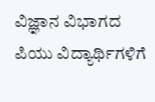ವಿಜ್ಞಾನ ವಿಭಾಗದ ಪಿಯು ವಿದ್ಯಾರ್ಥಿಗಳಿಗೆ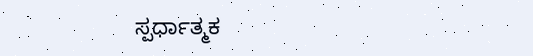ಸ್ಪರ್ಧಾತ್ಮಕ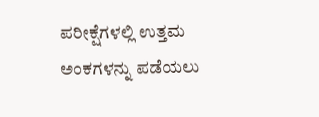ಪರೀಕ್ಷೆಗಳಲ್ಲಿ ಉತ್ತಮ ಅಂಕಗಳನ್ನು ಪಡೆಯಲು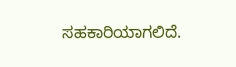ಸಹಕಾರಿಯಾಗಲಿದೆ.